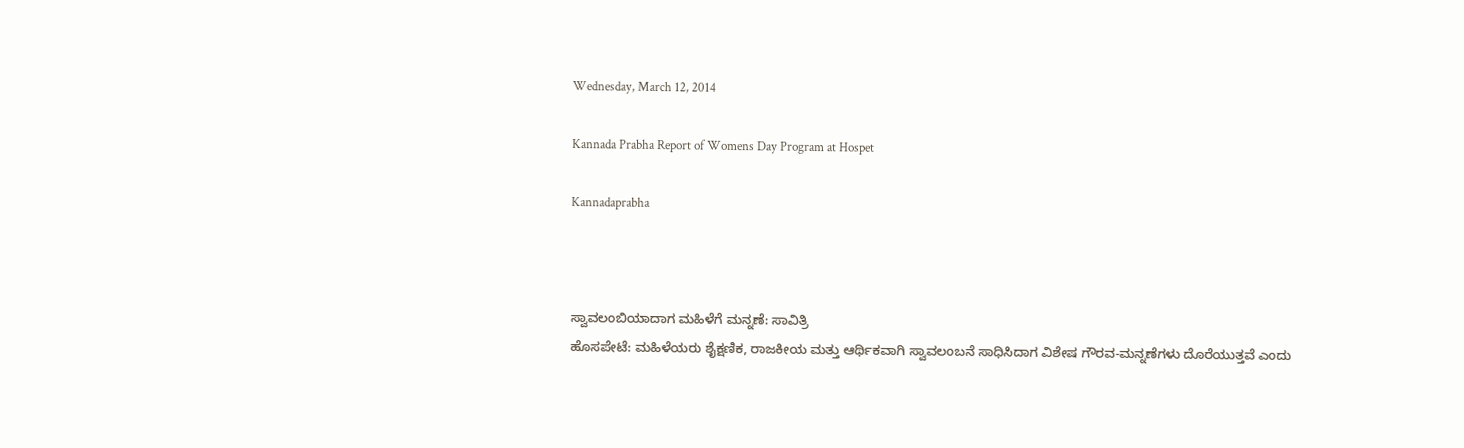Wednesday, March 12, 2014

Kannada Prabha Report of Womens Day Program at Hospet

Kannadaprabha



ಸ್ವಾವಲಂಬಿಯಾದಾಗ ಮಹಿಳೆಗೆ ಮನ್ನಣೆ: ಸಾವಿತ್ರಿ
ಹೊಸಪೇಟೆ: ಮಹಿಳೆಯರು ಶೈಕ್ಷಣಿಕ, ರಾಜಕೀಯ ಮತ್ತು ಆರ್ಥಿಕವಾಗಿ ಸ್ವಾವಲಂಬನೆ ಸಾಧಿಸಿದಾಗ ವಿಶೇಷ ಗೌರವ-ಮನ್ನಣೆಗಳು ದೊರೆಯುತ್ತವೆ ಎಂದು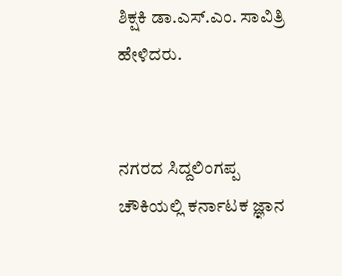ಶಿಕ್ಷಕಿ ಡಾ.ಎಸ್.ಎಂ. ಸಾವಿತ್ರಿ ಹೇಳಿದರು.


ನಗರದ ಸಿದ್ದಲಿಂಗಪ್ಪ ಚೌಕಿಯಲ್ಲಿ ಕರ್ನಾಟಕ ಜ್ಞಾನ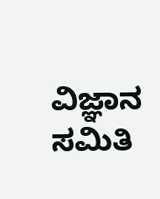ವಿಜ್ಞಾನ ಸಮಿತಿ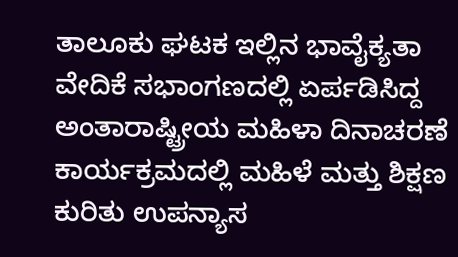ತಾಲೂಕು ಘಟಕ ಇಲ್ಲಿನ ಭಾವೈಕ್ಯತಾ ವೇದಿಕೆ ಸಭಾಂಗಣದಲ್ಲಿ ಏರ್ಪಡಿಸಿದ್ದ ಅಂತಾರಾಷ್ಟ್ರೀಯ ಮಹಿಳಾ ದಿನಾಚರಣೆ ಕಾರ್ಯಕ್ರಮದಲ್ಲಿ ಮಹಿಳೆ ಮತ್ತು ಶಿಕ್ಷಣ  ಕುರಿತು ಉಪನ್ಯಾಸ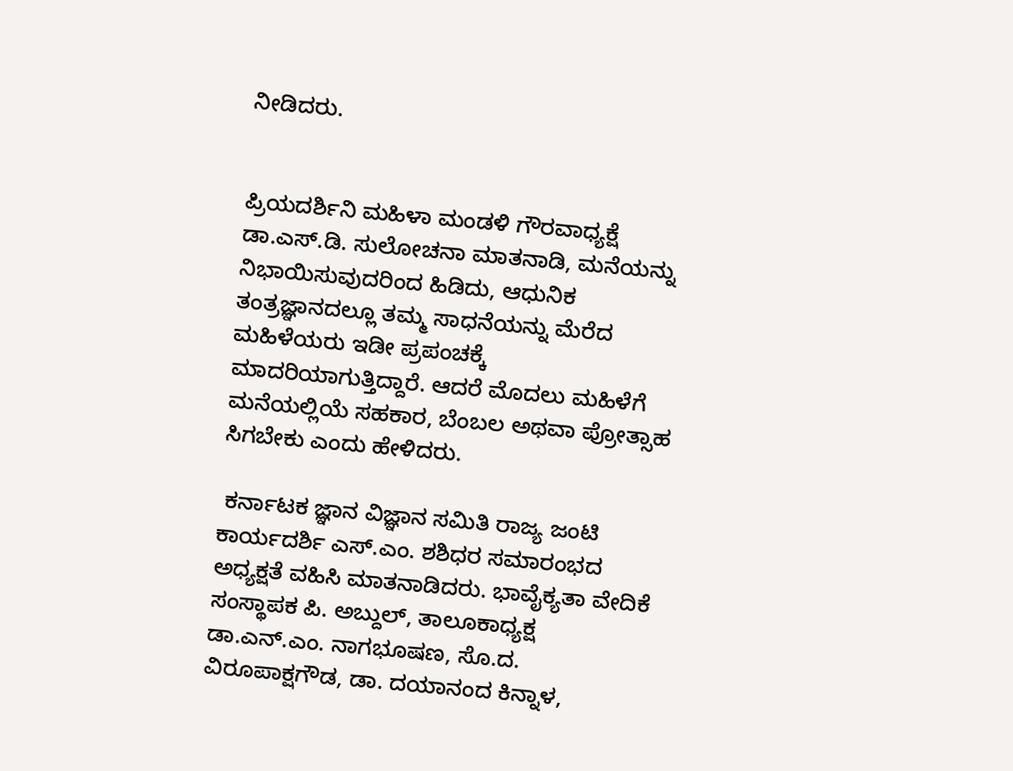ನೀಡಿದರು.


ಪ್ರಿಯದರ್ಶಿನಿ ಮಹಿಳಾ ಮಂಡಳಿ ಗೌರವಾಧ್ಯಕ್ಷೆ ಡಾ.ಎಸ್.ಡಿ. ಸುಲೋಚನಾ ಮಾತನಾಡಿ, ಮನೆಯನ್ನು ನಿಭಾಯಿಸುವುದರಿಂದ ಹಿಡಿದು, ಆಧುನಿಕ ತಂತ್ರಜ್ಞಾನದಲ್ಲೂ ತಮ್ಮ ಸಾಧನೆಯನ್ನು ಮೆರೆದ ಮಹಿಳೆಯರು ಇಡೀ ಪ್ರಪಂಚಕ್ಕೆ ಮಾದರಿಯಾಗುತ್ತಿದ್ದಾರೆ. ಆದರೆ ಮೊದಲು ಮಹಿಳೆಗೆ ಮನೆಯಲ್ಲಿಯೆ ಸಹಕಾರ, ಬೆಂಬಲ ಅಥವಾ ಪ್ರೋತ್ಸಾಹ ಸಿಗಬೇಕು ಎಂದು ಹೇಳಿದರು.

 ಕರ್ನಾಟಕ ಜ್ಞಾನ ವಿಜ್ಞಾನ ಸಮಿತಿ ರಾಜ್ಯ ಜಂಟಿ ಕಾರ್ಯದರ್ಶಿ ಎಸ್.ಎಂ. ಶಶಿಧರ ಸಮಾರಂಭದ ಅಧ್ಯಕ್ಷತೆ ವಹಿಸಿ ಮಾತನಾಡಿದರು. ಭಾವೈಕ್ಯತಾ ವೇದಿಕೆ ಸಂಸ್ಥಾಪಕ ಪಿ. ಅಬ್ದುಲ್, ತಾಲೂಕಾಧ್ಯಕ್ಷ ಡಾ.ಎನ್.ಎಂ. ನಾಗಭೂಷಣ, ಸೊ.ದ. ವಿರೂಪಾಕ್ಷಗೌಡ, ಡಾ. ದಯಾನಂದ ಕಿನ್ನಾಳ,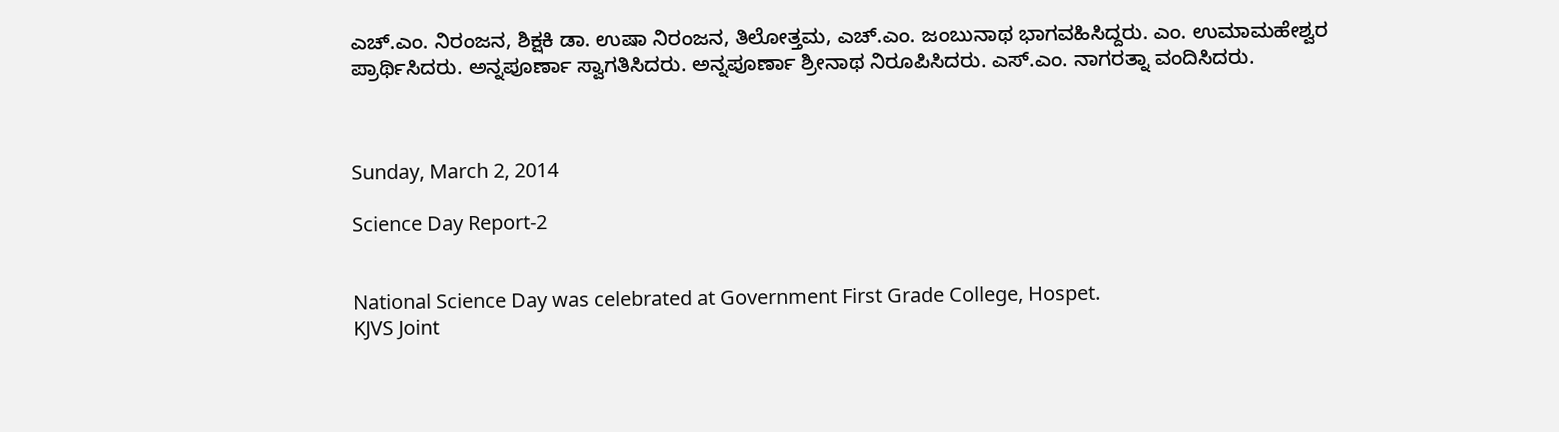ಎಚ್.ಎಂ. ನಿರಂಜನ, ಶಿಕ್ಷಕಿ ಡಾ. ಉಷಾ ನಿರಂಜನ, ತಿಲೋತ್ತಮ, ಎಚ್.ಎಂ. ಜಂಬುನಾಥ ಭಾಗವಹಿಸಿದ್ದರು. ಎಂ. ಉಮಾಮಹೇಶ್ವರ ಪ್ರಾರ್ಥಿಸಿದರು. ಅನ್ನಪೂರ್ಣಾ ಸ್ವಾಗತಿಸಿದರು. ಅನ್ನಪೂರ್ಣಾ ಶ್ರೀನಾಥ ನಿರೂಪಿಸಿದರು. ಎಸ್.ಎಂ. ನಾಗರತ್ನಾ ವಂದಿಸಿದರು.



Sunday, March 2, 2014

Science Day Report-2


National Science Day was celebrated at Government First Grade College, Hospet.
KJVS Joint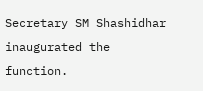Secretary SM Shashidhar inaugurated the function.